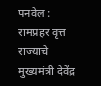पनवेल : रामप्रहर वृत्त
राज्याचे मुख्यमंत्री देवेंद्र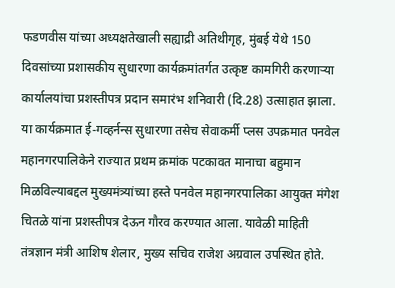फडणवीस यांच्या अध्यक्षतेखाली सह्याद्री अतिथीगृह, मुंबई येथे 150 दिवसांच्या प्रशासकीय सुधारणा कार्यक्रमांतर्गत उत्कृष्ट कामगिरी करणाऱ्या कार्यालयांचा प्रशस्तीपत्र प्रदान समारंभ शनिवारी (दि.28) उत्साहात झाला.
या कार्यक्रमात ई-गव्हर्नन्स सुधारणा तसेच सेवाकर्मी प्लस उपक्रमात पनवेल महानगरपालिकेने राज्यात प्रथम क्रमांक पटकावत मानाचा बहुमान मिळविल्याबद्दल मुख्यमंत्र्यांच्या हस्ते पनवेल महानगरपालिका आयुक्त मंगेश चितळे यांना प्रशस्तीपत्र देऊन गौरव करण्यात आला. यावेळी माहिती तंत्रज्ञान मंत्री आशिष शेलार, मुख्य सचिव राजेश अग्रवाल उपस्थित होते.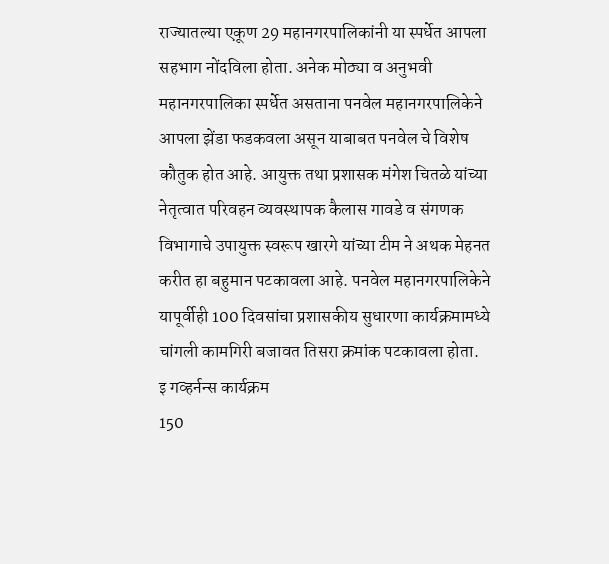राज्यातल्या एकूण 29 महानगरपालिकांनी या स्पर्धेत आपला सहभाग नोंदविला होता. अनेक मोठ्या व अनुभवी महानगरपालिका स्पर्धेत असताना पनवेल महानगरपालिकेने आपला झेंडा फडकवला असून याबाबत पनवेल चे विशेष कौतुक होत आहे. आयुक्त तथा प्रशासक मंगेश चितळे यांच्या नेतृत्वात परिवहन व्यवस्थापक कैलास गावडे व संगणक विभागाचे उपायुक्त स्वरूप खारगे यांच्या टीम ने अथक मेहनत करीत हा बहुमान पटकावला आहे. पनवेल महानगरपालिकेने यापूर्वीही 100 दिवसांचा प्रशासकीय सुधारणा कार्यक्रमामध्ये चांगली कामगिरी बजावत तिसरा क्रमांक पटकावला होता.
इ गव्हर्नन्स कार्यक्रम
150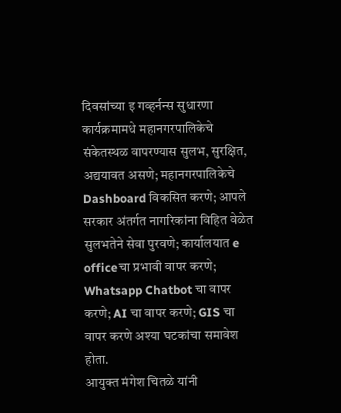दिवसांच्या इ गव्हर्नन्स सुधारणा कार्यक्रमामधे महानगरपालिकेचे संकेतस्थळ वापरण्यास सुलभ, सुरक्षित, अद्ययावत असणे; महानगरपालिकेचे Dashboard विकसित करणे; आपले सरकार अंतर्गत नागरिकांना विहित वेळेत सुलभतेने सेवा पुरवणे; कार्यालयात e officeचा प्रभावी वापर करणे; Whatsapp Chatbot चा वापर करणे; AI चा वापर करणे; GIS चा वापर करणे अश्या घटकांचा समावेश होता.
आयुक्त मंगेश चितळे यांनी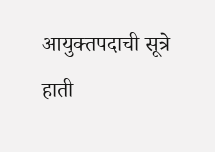आयुक्तपदाची सूत्रे हाती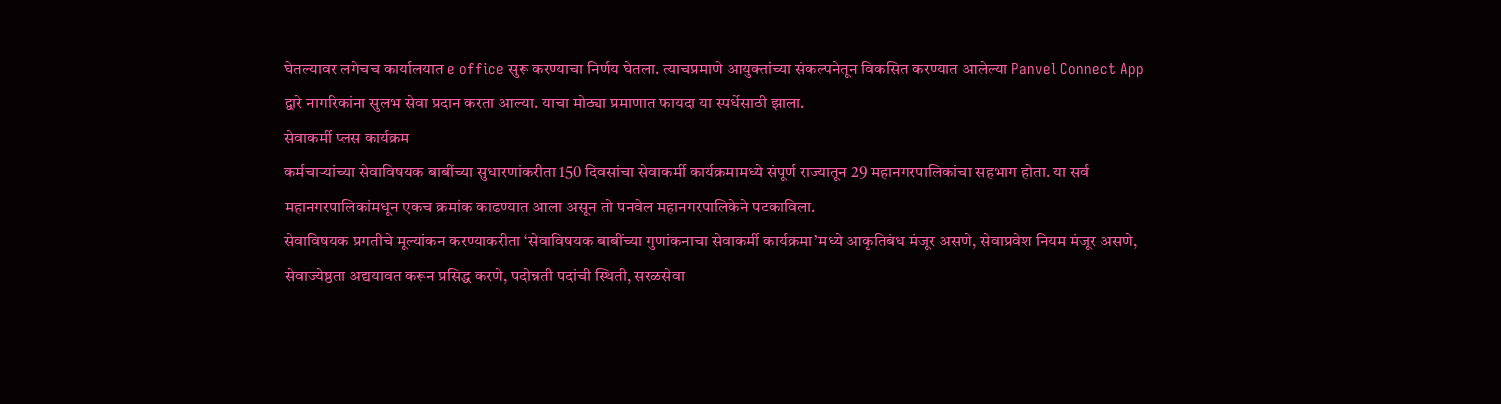घेतल्यावर लगेचच कार्यालयात e office सुरू करण्याचा निर्णय घेतला. त्याचप्रमाणे आयुक्तांच्या संकल्पनेतून विकसित करण्यात आलेल्या Panvel Connect App द्वारे नागरिकांना सुलभ सेवा प्रदान करता आल्या. याचा मोठ्या प्रमाणात फायदा या स्पर्धेसाठी झाला.
सेवाकर्मी प्लस कार्यक्रम
कर्मचाऱ्यांच्या सेवाविषयक बाबींच्या सुधारणांकरीता 150 दिवसांचा सेवाकर्मी कार्यक्रमामध्ये संपूर्ण राज्यातून 29 महानगरपालिकांचा सहभाग होता. या सर्व महानगरपालिकांमधून एकच क्रमांक काढण्यात आला असून तो पनवेल महानगरपालिकेने पटकाविला.
सेवाविषयक प्रगतीचे मूल्यांकन करण्याकरीता ‘सेवाविषयक बाबींच्या गुणांकनाचा सेवाकर्मी कार्यक्रमा’मध्ये आकृतिबंध मंजूर असणे, सेवाप्रवेश नियम मंजूर असणे, सेवाज्येष्ठता अद्ययावत करून प्रसिद्ध करणे, पदोन्नती पदांची स्थिती, सरळसेवा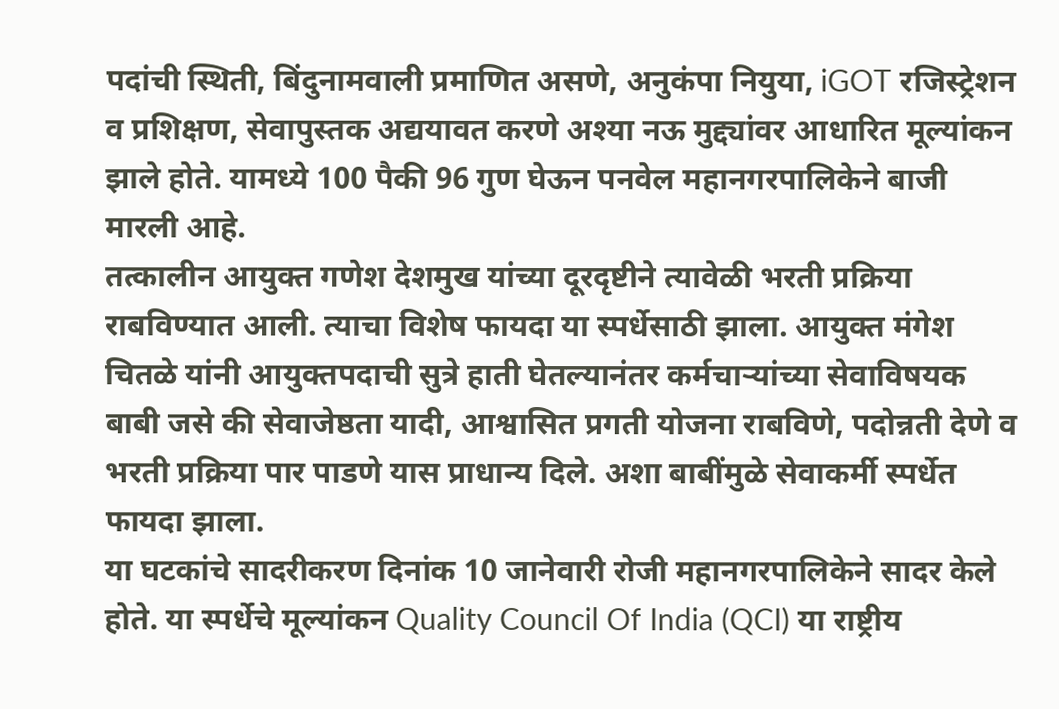पदांची स्थिती, बिंदुनामवाली प्रमाणित असणे, अनुकंपा नियुया, iGOT रजिस्ट्रेशन व प्रशिक्षण, सेवापुस्तक अद्ययावत करणे अश्या नऊ मुद्द्यांवर आधारित मूल्यांकन झाले होते. यामध्ये 100 पैकी 96 गुण घेऊन पनवेल महानगरपालिकेने बाजी मारली आहे.
तत्कालीन आयुक्त गणेश देशमुख यांच्या दूरदृष्टीने त्यावेळी भरती प्रक्रिया राबविण्यात आली. त्याचा विशेष फायदा या स्पर्धेसाठी झाला. आयुक्त मंगेश चितळे यांनी आयुक्तपदाची सुत्रे हाती घेतल्यानंतर कर्मचाऱ्यांच्या सेवाविषयक बाबी जसे की सेवाजेष्ठता यादी, आश्वासित प्रगती योजना राबविणे, पदोन्नती देणे व भरती प्रक्रिया पार पाडणे यास प्राधान्य दिले. अशा बाबींमुळे सेवाकर्मी स्पर्धेत फायदा झाला.
या घटकांचे सादरीकरण दिनांक 10 जानेवारी रोजी महानगरपालिकेने सादर केले होते. या स्पर्धेचे मूल्यांकन Quality Council Of India (QCI) या राष्ट्रीय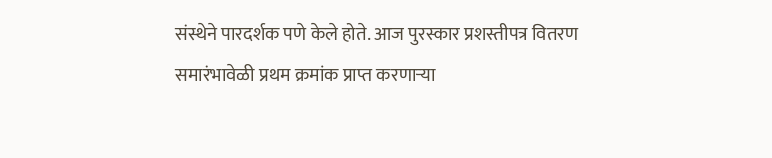संस्थेने पारदर्शक पणे केले होते. आज पुरस्कार प्रशस्तीपत्र वितरण समारंभावेळी प्रथम क्रमांक प्राप्त करणाऱ्या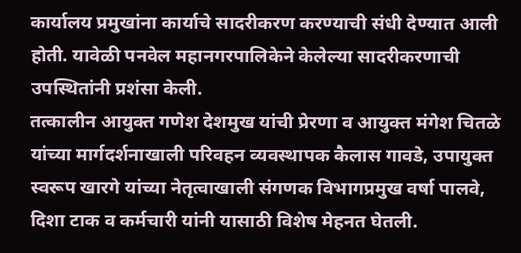कार्यालय प्रमुखांना कार्याचे सादरीकरण करण्याची संधी देण्यात आली होती. यावेळी पनवेल महानगरपालिकेने केलेल्या सादरीकरणाची उपस्थितांनी प्रशंसा केली.
तत्कालीन आयुक्त गणेश देशमुख यांची प्रेरणा व आयुक्त मंगेश चितळे यांच्या मार्गदर्शनाखाली परिवहन व्यवस्थापक कैलास गावडे, उपायुक्त स्वरूप खारगे यांच्या नेतृत्वाखाली संगणक विभागप्रमुख वर्षा पालवे, दिशा टाक व कर्मचारी यांनी यासाठी विशेष मेहनत घेतली.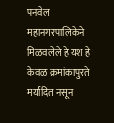पनवेल महानगरपालिकेने मिळवलेले हे यश हे केवळ क्रमांकापुरते मर्यादित नसून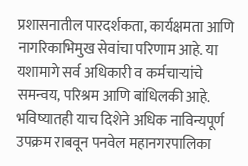प्रशासनातील पारदर्शकता, कार्यक्षमता आणि नागरिकाभिमुख सेवांचा परिणाम आहे. या यशामागे सर्व अधिकारी व कर्मचाऱ्यांचे समन्वय, परिश्रम आणि बांधिलकी आहे. भविष्यातही याच दिशेने अधिक नाविन्यपूर्ण उपक्रम राबवून पनवेल महानगरपालिका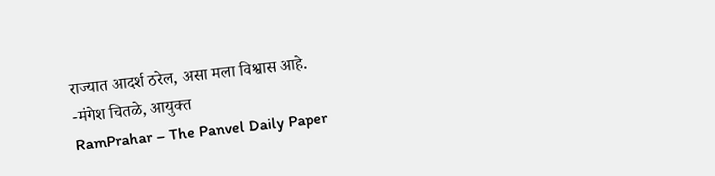राज्यात आदर्श ठरेल, असा मला विश्वास आहे.
-मंगेश चितळे, आयुक्त
RamPrahar – The Panvel Daily Paper